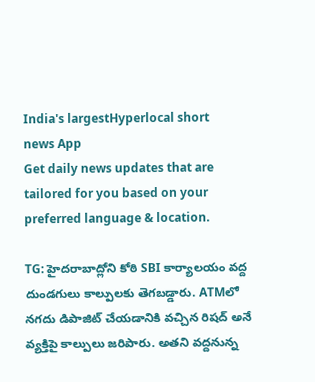India's largestHyperlocal short
news App
Get daily news updates that are tailored for you based on your preferred language & location.

TG: హైదరాబాద్లోని కోఠి SBI కార్యాలయం వద్ద దుండగులు కాల్పులకు తెగబడ్డారు. ATMలో నగదు డిపాజిట్ చేయడానికి వచ్చిన రిషద్ అనే వ్యక్తిపై కాల్పులు జరిపారు. అతని వద్దనున్న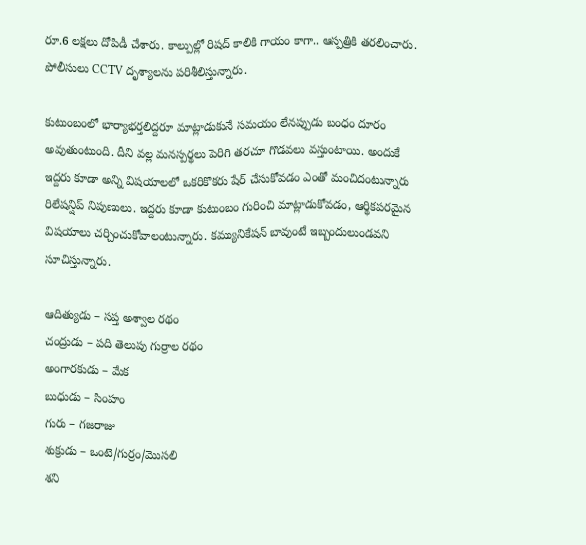రూ.6 లక్షలు దోపిడీ చేశారు. కాల్పుల్లో రిషద్ కాలికి గాయం కాగా.. ఆస్పత్రికి తరలించారు. పోలీసులు CCTV దృశ్యాలను పరిశీలిస్తున్నారు.

కుటుంబంలో భార్యాభర్తలిద్దరూ మాట్లాడుకునే సమయం లేనప్పుడు బంధం దూరం అవుతుంటుంది. దీని వల్ల మనస్పర్థలు పెరిగి తరచూ గొడవలు వస్తుంటాయి. అందుకే ఇద్దరు కూడా అన్ని విషయాలలో ఒకరికొకరు షేర్ చేసుకోవడం ఎంతో మంచిదంటున్నారు రిలేషన్షిప్ నిపుణులు. ఇద్దరు కూడా కుటుంబం గురించి మాట్లాడుకోవడం, ఆర్థికపరమైన విషయాలు చర్చించుకోవాలంటున్నారు. కమ్యునికేషన్ బావుంటే ఇబ్బందులుండవని సూచిస్తున్నారు.

ఆదిత్యుడు – సప్త అశ్వాల రథం
చంద్రుడు – పది తెలుపు గుర్రాల రథం
అంగారకుడు – మేక
బుధుడు – సింహం
గురు – గజరాజు
శుక్రుడు – ఒంటె/గుర్రం/మొసలి
శని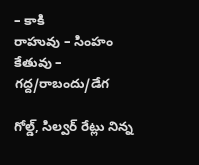– కాకి
రాహువు – సింహం
కేతువు – గద్ద/రాబందు/డేగ

గోల్డ్, సిల్వర్ రేట్లు నిన్న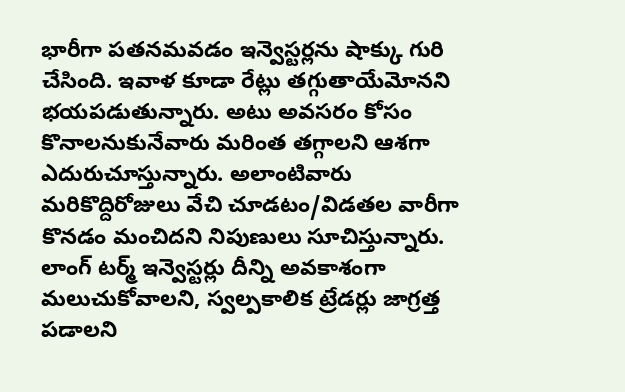భారీగా పతనమవడం ఇన్వెస్టర్లను షాక్కు గురి చేసింది. ఇవాళ కూడా రేట్లు తగ్గుతాయేమోనని భయపడుతున్నారు. అటు అవసరం కోసం కొనాలనుకునేవారు మరింత తగ్గాలని ఆశగా ఎదురుచూస్తున్నారు. అలాంటివారు మరికొద్దిరోజులు వేచి చూడటం/విడతల వారీగా కొనడం మంచిదని నిపుణులు సూచిస్తున్నారు. లాంగ్ టర్మ్ ఇన్వెస్టర్లు దీన్ని అవకాశంగా మలుచుకోవాలని, స్వల్పకాలిక ట్రేడర్లు జాగ్రత్త పడాలని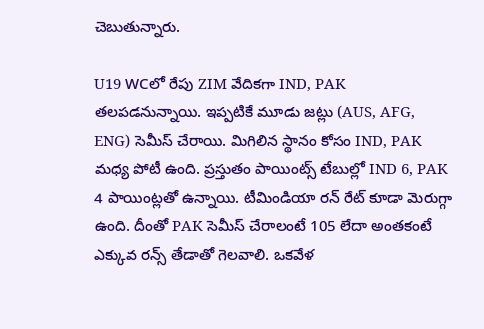చెబుతున్నారు.

U19 WCలో రేపు ZIM వేదికగా IND, PAK తలపడనున్నాయి. ఇప్పటికే మూడు జట్లు (AUS, AFG, ENG) సెమీస్ చేరాయి. మిగిలిన స్థానం కోసం IND, PAK మధ్య పోటీ ఉంది. ప్రస్తుతం పాయింట్స్ టేబుల్లో IND 6, PAK 4 పాయింట్లతో ఉన్నాయి. టీమిండియా రన్ రేట్ కూడా మెరుగ్గా ఉంది. దీంతో PAK సెమీస్ చేరాలంటే 105 లేదా అంతకంటే ఎక్కువ రన్స్ తేడాతో గెలవాలి. ఒకవేళ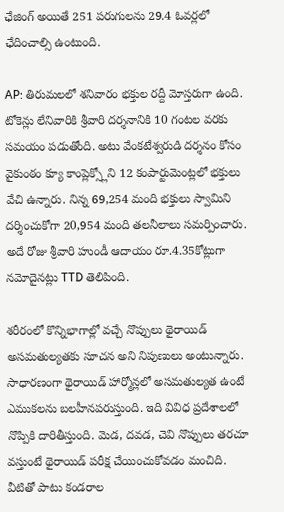ఛేజింగ్ అయితే 251 పరుగులను 29.4 ఓవర్లలో ఛేదించాల్సి ఉంటుంది.

AP: తిరుమలలో శనివారం భక్తుల రద్దీ మోస్తరుగా ఉంది. టోకెన్లు లేనివారికి శ్రీవారి దర్శనానికి 10 గంటల వరకు సమయం పడుతోంది. అటు వేంకటేశ్వరుడి దర్శనం కోసం వైకుంఠం క్యూ కాంప్లెక్స్లోని 12 కంపార్టుమెంట్లలో భక్తులు వేచి ఉన్నారు. నిన్న 69,254 మంది భక్తులు స్వామిని దర్శించుకోగా 20,954 మంది తలనీలాలు సమర్పించారు. అదే రోజు శ్రీవారి హుండీ ఆదాయం రూ.4.35కోట్లుగా నమోదైనట్లు TTD తెలిపింది.

శరీరంలో కొన్నిభాగాల్లో వచ్చే నొప్పులు థైరాయిడ్ అసమతుల్యతకు సూచన అని నిపుణులు అంటున్నారు. సాధారణంగా థైరాయిడ్ హార్మోన్లలో అసమతుల్యత ఉంటే ఎముకలను బలహీనపరుస్తుంది. ఇది వివిధ ప్రదేశాలలో నొప్పికి దారితీస్తుంది. మెడ, దవడ, చెవి నొప్పులు తరచూ వస్తుంటే థైరాయిడ్ పరీక్ష చేయించుకోవడం మంచిది. వీటితో పాటు కండరాల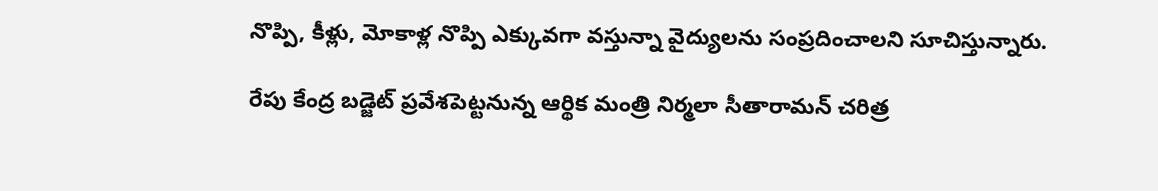నొప్పి, కీళ్లు, మోకాళ్ల నొప్పి ఎక్కువగా వస్తున్నా వైద్యులను సంప్రదించాలని సూచిస్తున్నారు.

రేపు కేంద్ర బడ్జెట్ ప్రవేశపెట్టనున్న ఆర్థిక మంత్రి నిర్మలా సీతారామన్ చరిత్ర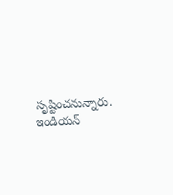సృష్టించనున్నారు. ఇండియన్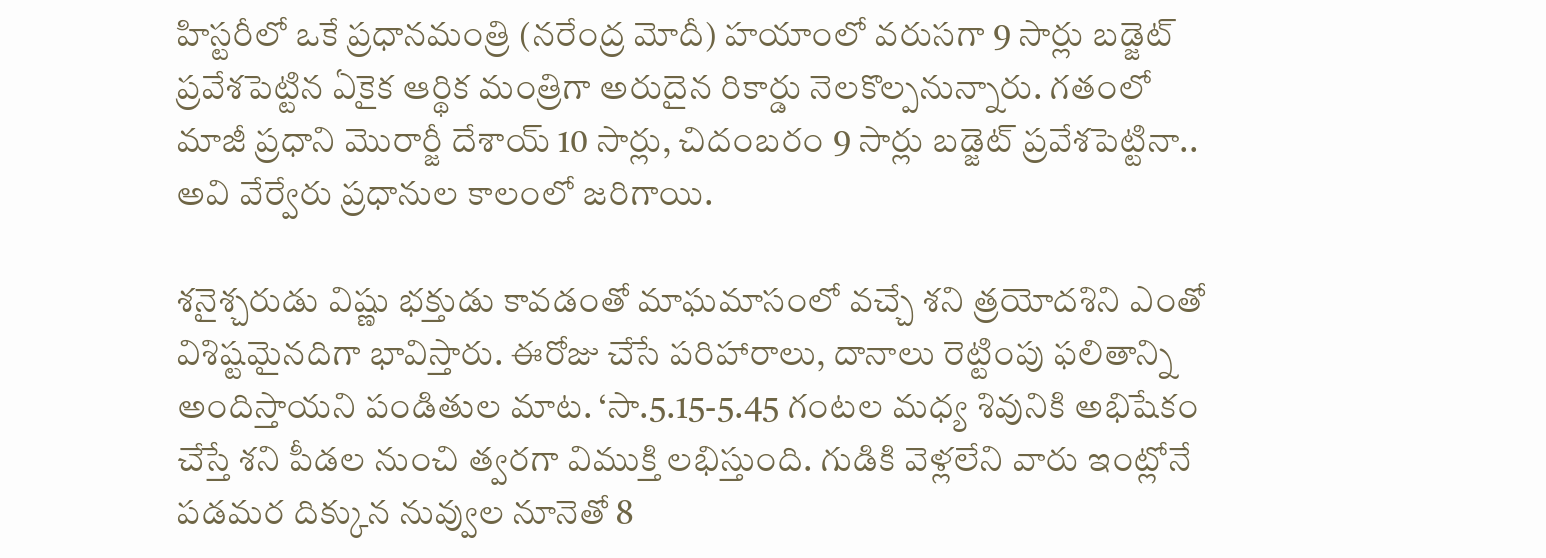హిస్టరీలో ఒకే ప్రధానమంత్రి (నరేంద్ర మోదీ) హయాంలో వరుసగా 9 సార్లు బడ్జెట్ ప్రవేశపెట్టిన ఏకైక ఆర్థిక మంత్రిగా అరుదైన రికార్డు నెలకొల్పనున్నారు. గతంలో మాజీ ప్రధాని మొరార్జీ దేశాయ్ 10 సార్లు, చిదంబరం 9 సార్లు బడ్జెట్ ప్రవేశపెట్టినా.. అవి వేర్వేరు ప్రధానుల కాలంలో జరిగాయి.

శనైశ్చరుడు విష్ణు భక్తుడు కావడంతో మాఘమాసంలో వచ్చే శని త్రయోదశిని ఎంతో విశిష్టమైనదిగా భావిస్తారు. ఈరోజు చేసే పరిహారాలు, దానాలు రెట్టింపు ఫలితాన్ని అందిస్తాయని పండితుల మాట. ‘సా.5.15-5.45 గంటల మధ్య శివునికి అభిషేకం చేస్తే శని పీడల నుంచి త్వరగా విముక్తి లభిస్తుంది. గుడికి వెళ్లలేని వారు ఇంట్లోనే పడమర దిక్కున నువ్వుల నూనెతో 8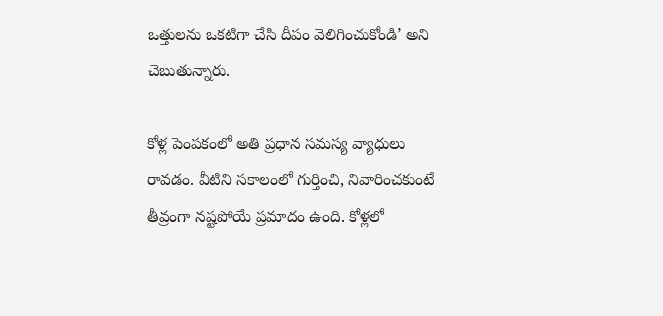ఒత్తులను ఒకటిగా చేసి దీపం వెలిగించుకోండి’ అని చెబుతున్నారు.

కోళ్ల పెంపకంలో అతి ప్రధాన సమస్య వ్యాధులు రావడం. వీటిని సకాలంలో గుర్తించి, నివారించకుంటే తీవ్రంగా నష్టపోయే ప్రమాదం ఉంది. కోళ్లలో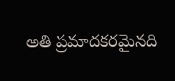అతి ప్రమాదకరమైనది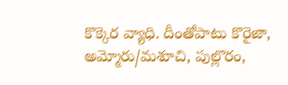కొక్కెర వ్యాధి. దీంతోపాటు కొరైజా, అమ్మోరు/మశూచి, పుల్లొరం,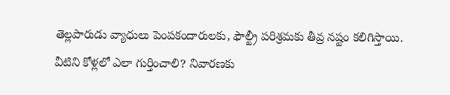తెల్లపారుడు వ్యాధులు పెంపకందారులకు, ఫౌల్ట్రీ పరిశ్రమకు తీవ్ర నష్టం కలిగిస్తాయి. వీటిని కోళ్లలో ఎలా గుర్తించాలి? నివారణకు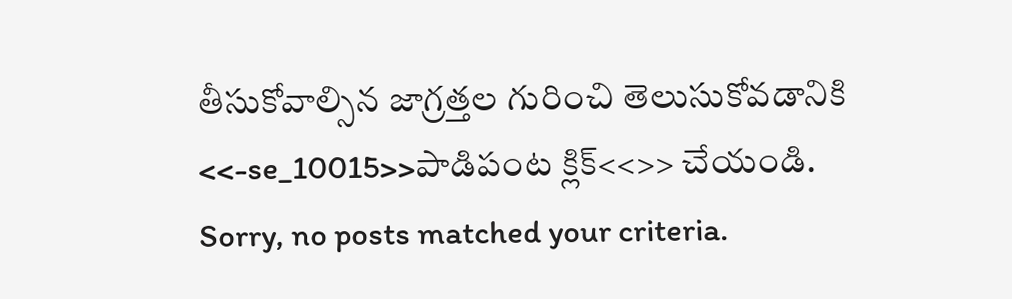తీసుకోవాల్సిన జాగ్రత్తల గురించి తెలుసుకోవడానికి <<-se_10015>>పాడిపంట క్లిక్<<>> చేయండి.
Sorry, no posts matched your criteria.